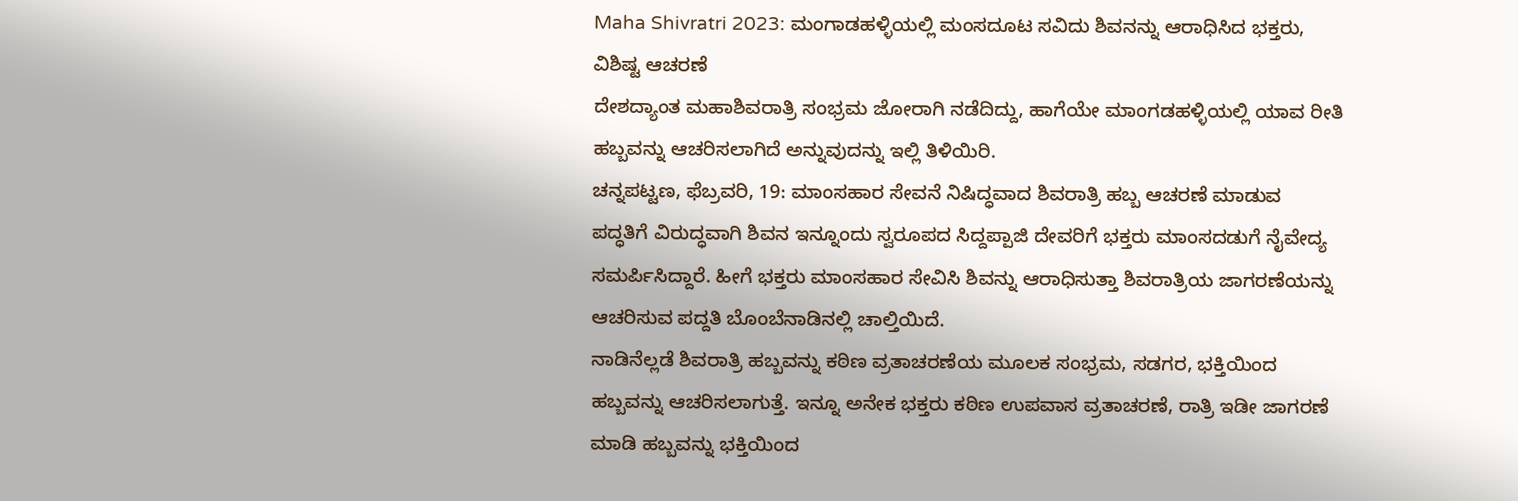Maha Shivratri 2023: ಮಂಗಾಡಹಳ್ಳಿಯಲ್ಲಿ ಮಂಸದೂಟ ಸವಿದು ಶಿವನನ್ನು ಆರಾಧಿಸಿದ ಭಕ್ತರು, ವಿಶಿಷ್ಟ ಆಚರಣೆ
ದೇಶದ್ಯಾಂತ ಮಹಾಶಿವರಾತ್ರಿ ಸಂಭ್ರಮ ಜೋರಾಗಿ ನಡೆದಿದ್ದು, ಹಾಗೆಯೇ ಮಾಂಗಡಹಳ್ಳಿಯಲ್ಲಿ ಯಾವ ರೀತಿ ಹಬ್ಬವನ್ನು ಆಚರಿಸಲಾಗಿದೆ ಅನ್ನುವುದನ್ನು ಇಲ್ಲಿ ತಿಳಿಯಿರಿ.
ಚನ್ನಪಟ್ಟಣ, ಫೆಬ್ರವರಿ, 19: ಮಾಂಸಹಾರ ಸೇವನೆ ನಿಷಿದ್ಧವಾದ ಶಿವರಾತ್ರಿ ಹಬ್ಬ ಆಚರಣೆ ಮಾಡುವ ಪದ್ಧತಿಗೆ ವಿರುದ್ಧವಾಗಿ ಶಿವನ ಇನ್ನೂಂದು ಸ್ವರೂಪದ ಸಿದ್ದಪ್ಪಾಜಿ ದೇವರಿಗೆ ಭಕ್ತರು ಮಾಂಸದಡುಗೆ ನೈವೇದ್ಯ ಸಮರ್ಪಿಸಿದ್ದಾರೆ. ಹೀಗೆ ಭಕ್ತರು ಮಾಂಸಹಾರ ಸೇವಿಸಿ ಶಿವನ್ನು ಆರಾಧಿಸುತ್ತಾ ಶಿವರಾತ್ರಿಯ ಜಾಗರಣೆಯನ್ನು ಆಚರಿಸುವ ಪದ್ದತಿ ಬೊಂಬೆನಾಡಿನಲ್ಲಿ ಚಾಲ್ತಿಯಿದೆ.
ನಾಡಿನೆಲ್ಲಡೆ ಶಿವರಾತ್ರಿ ಹಬ್ಬವನ್ನು ಕಠಿಣ ವ್ರತಾಚರಣೆಯ ಮೂಲಕ ಸಂಭ್ರಮ, ಸಡಗರ, ಭಕ್ತಿಯಿಂದ ಹಬ್ಬವನ್ನು ಆಚರಿಸಲಾಗುತ್ತೆ. ಇನ್ನೂ ಅನೇಕ ಭಕ್ತರು ಕಠಿಣ ಉಪವಾಸ ವ್ರತಾಚರಣೆ, ರಾತ್ರಿ ಇಡೀ ಜಾಗರಣೆ ಮಾಡಿ ಹಬ್ಬವನ್ನು ಭಕ್ತಿಯಿಂದ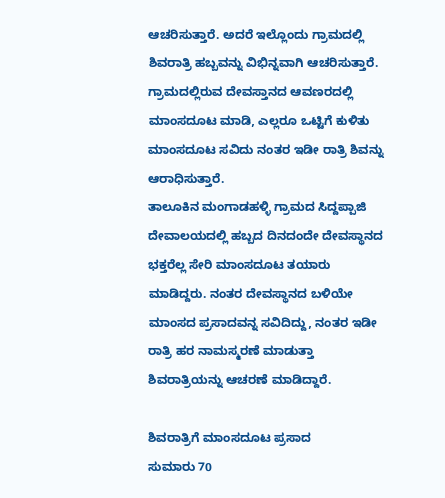ಆಚರಿಸುತ್ತಾರೆ. ಅದರೆ ಇಲ್ಲೊಂದು ಗ್ರಾಮದಲ್ಲಿ ಶಿವರಾತ್ರಿ ಹಬ್ಬವನ್ನು ವಿಭಿನ್ನವಾಗಿ ಆಚರಿಸುತ್ತಾರೆ. ಗ್ರಾಮದಲ್ಲಿರುವ ದೇವಸ್ತಾನದ ಆವಣರದಲ್ಲಿ ಮಾಂಸದೂಟ ಮಾಡಿ, ಎಲ್ಲರೂ ಒಟ್ಟಿಗೆ ಕುಳಿತು ಮಾಂಸದೂಟ ಸವಿದು ನಂತರ ಇಡೀ ರಾತ್ರಿ ಶಿವನ್ನು ಆರಾಧಿಸುತ್ತಾರೆ.
ತಾಲೂಕಿನ ಮಂಗಾಡಹಳ್ಳಿ ಗ್ರಾಮದ ಸಿದ್ದಪ್ಪಾಜಿ ದೇವಾಲಯದಲ್ಲಿ ಹಬ್ಬದ ದಿನದಂದೇ ದೇವಸ್ಥಾನದ ಭಕ್ತರೆಲ್ಲ ಸೇರಿ ಮಾಂಸದೂಟ ತಯಾರು ಮಾಡಿದ್ದರು. ನಂತರ ದೇವಸ್ಥಾನದ ಬಳಿಯೇ ಮಾಂಸದ ಪ್ರಸಾದವನ್ನ ಸವಿದಿದ್ದು, ನಂತರ ಇಡೀ ರಾತ್ರಿ ಹರ ನಾಮಸ್ಮರಣೆ ಮಾಡುತ್ತಾ ಶಿವರಾತ್ರಿಯನ್ನು ಆಚರಣೆ ಮಾಡಿದ್ದಾರೆ.

ಶಿವರಾತ್ರಿಗೆ ಮಾಂಸದೂಟ ಪ್ರಸಾದ
ಸುಮಾರು 70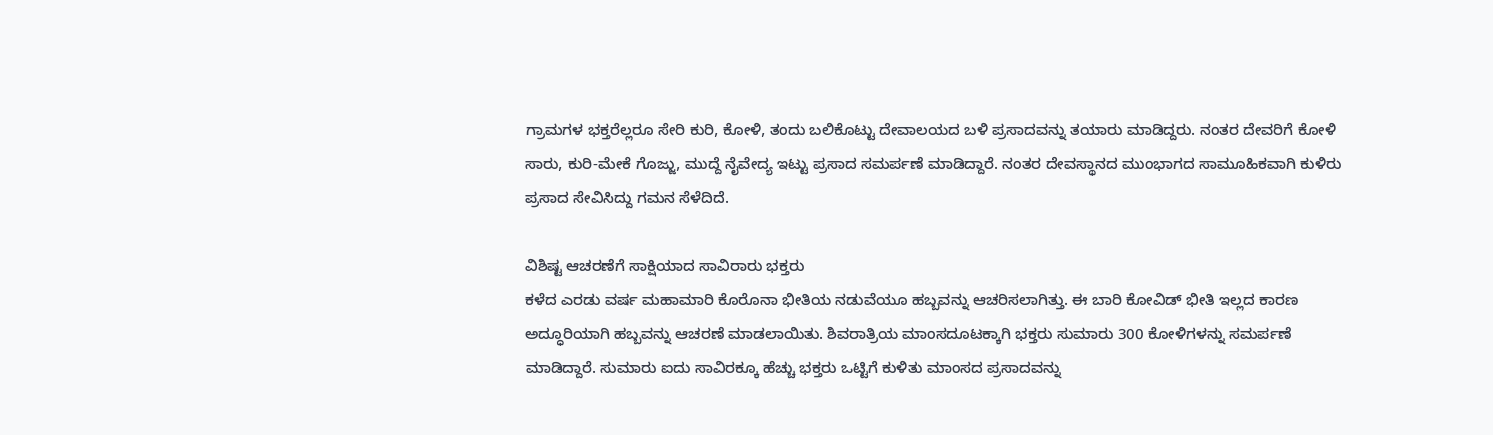ಗ್ರಾಮಗಳ ಭಕ್ತರೆಲ್ಲರೂ ಸೇರಿ ಕುರಿ, ಕೋಳಿ, ತಂದು ಬಲಿಕೊಟ್ಟು ದೇವಾಲಯದ ಬಳಿ ಪ್ರಸಾದವನ್ನು ತಯಾರು ಮಾಡಿದ್ದರು. ನಂತರ ದೇವರಿಗೆ ಕೋಳಿ ಸಾರು, ಕುರಿ-ಮೇಕೆ ಗೊಜ್ಜು, ಮುದ್ದೆ ನೈವೇದ್ಯ ಇಟ್ಟು ಪ್ರಸಾದ ಸಮರ್ಪಣೆ ಮಾಡಿದ್ದಾರೆ. ನಂತರ ದೇವಸ್ಥಾನದ ಮುಂಭಾಗದ ಸಾಮೂಹಿಕವಾಗಿ ಕುಳಿರು ಪ್ರಸಾದ ಸೇವಿಸಿದ್ದು ಗಮನ ಸೆಳೆದಿದೆ.

ವಿಶಿಷ್ಟ ಆಚರಣೆಗೆ ಸಾಕ್ಷಿಯಾದ ಸಾವಿರಾರು ಭಕ್ತರು
ಕಳೆದ ಎರಡು ವರ್ಷ ಮಹಾಮಾರಿ ಕೊರೊನಾ ಭೀತಿಯ ನಡುವೆಯೂ ಹಬ್ಬವನ್ನು ಆಚರಿಸಲಾಗಿತ್ತು. ಈ ಬಾರಿ ಕೋವಿಡ್ ಭೀತಿ ಇಲ್ಲದ ಕಾರಣ ಅದ್ಧೂರಿಯಾಗಿ ಹಬ್ಬವನ್ನು ಆಚರಣೆ ಮಾಡಲಾಯಿತು. ಶಿವರಾತ್ರಿಯ ಮಾಂಸದೂಟಕ್ಕಾಗಿ ಭಕ್ತರು ಸುಮಾರು 300 ಕೋಳಿಗಳನ್ನು ಸಮರ್ಪಣೆ ಮಾಡಿದ್ದಾರೆ. ಸುಮಾರು ಐದು ಸಾವಿರಕ್ಕೂ ಹೆಚ್ಚು ಭಕ್ತರು ಒಟ್ಟಿಗೆ ಕುಳಿತು ಮಾಂಸದ ಪ್ರಸಾದವನ್ನು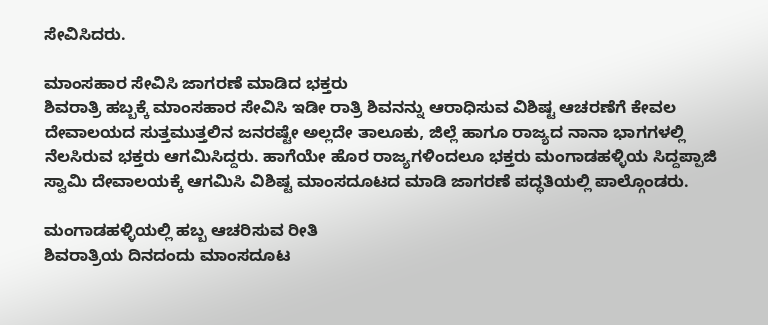ಸೇವಿಸಿದರು.

ಮಾಂಸಹಾರ ಸೇವಿಸಿ ಜಾಗರಣೆ ಮಾಡಿದ ಭಕ್ತರು
ಶಿವರಾತ್ರಿ ಹಬ್ಬಕ್ಕೆ ಮಾಂಸಹಾರ ಸೇವಿಸಿ ಇಡೀ ರಾತ್ರಿ ಶಿವನನ್ನು ಆರಾಧಿಸುವ ವಿಶಿಷ್ಟ ಆಚರಣೆಗೆ ಕೇವಲ ದೇವಾಲಯದ ಸುತ್ತಮುತ್ತಲಿನ ಜನರಷ್ಟೇ ಅಲ್ಲದೇ ತಾಲೂಕು, ಜಿಲ್ಲೆ ಹಾಗೂ ರಾಜ್ಯದ ನಾನಾ ಭಾಗಗಳಲ್ಲಿ ನೆಲಸಿರುವ ಭಕ್ತರು ಆಗಮಿಸಿದ್ದರು. ಹಾಗೆಯೇ ಹೊರ ರಾಜ್ಯಗಳಿಂದಲೂ ಭಕ್ತರು ಮಂಗಾಡಹಳ್ಳಿಯ ಸಿದ್ದಪ್ಪಾಜಿ ಸ್ವಾಮಿ ದೇವಾಲಯಕ್ಕೆ ಆಗಮಿಸಿ ವಿಶಿಷ್ಟ ಮಾಂಸದೂಟದ ಮಾಡಿ ಜಾಗರಣೆ ಪದ್ಧತಿಯಲ್ಲಿ ಪಾಲ್ಗೊಂಡರು.

ಮಂಗಾಡಹಳ್ಳಿಯಲ್ಲಿ ಹಬ್ಬ ಆಚರಿಸುವ ರೀತಿ
ಶಿವರಾತ್ರಿಯ ದಿನದಂದು ಮಾಂಸದೂಟ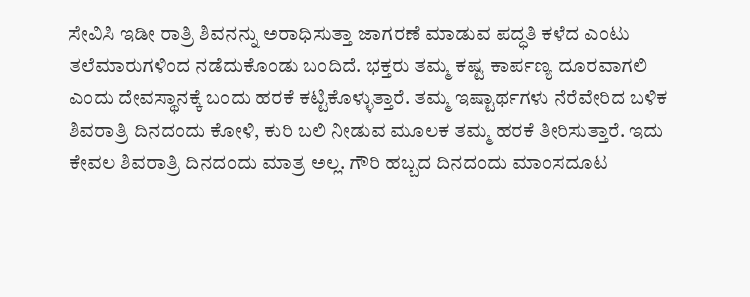ಸೇವಿಸಿ ಇಡೀ ರಾತ್ರಿ ಶಿವನನ್ನು ಅರಾಧಿಸುತ್ತಾ ಜಾಗರಣೆ ಮಾಡುವ ಪದ್ಧತಿ ಕಳೆದ ಎಂಟು ತಲೆಮಾರುಗಳಿಂದ ನಡೆದುಕೊಂಡು ಬಂದಿದೆ. ಭಕ್ತರು ತಮ್ಮ ಕಷ್ಟ ಕಾರ್ಪಣ್ಯ ದೂರವಾಗಲಿ ಎಂದು ದೇವಸ್ಥಾನಕ್ಕೆ ಬಂದು ಹರಕೆ ಕಟ್ಟಿಕೊಳ್ಳುತ್ತಾರೆ. ತಮ್ಮ ಇಷ್ಟಾರ್ಥಗಳು ನೆರೆವೇರಿದ ಬಳಿಕ ಶಿವರಾತ್ರಿ ದಿನದಂದು ಕೋಳಿ, ಕುರಿ ಬಲಿ ನೀಡುವ ಮೂಲಕ ತಮ್ಮ ಹರಕೆ ತೀರಿಸುತ್ತಾರೆ. ಇದು ಕೇವಲ ಶಿವರಾತ್ರಿ ದಿನದಂದು ಮಾತ್ರ ಅಲ್ಲ. ಗೌರಿ ಹಬ್ಬದ ದಿನದಂದು ಮಾಂಸದೂಟ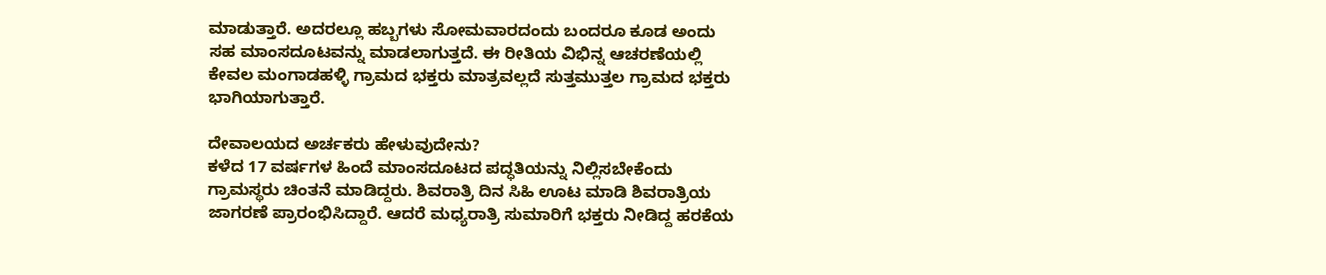ಮಾಡುತ್ತಾರೆ. ಅದರಲ್ಲೂ ಹಬ್ಬಗಳು ಸೋಮವಾರದಂದು ಬಂದರೂ ಕೂಡ ಅಂದು ಸಹ ಮಾಂಸದೂಟವನ್ನು ಮಾಡಲಾಗುತ್ತದೆ. ಈ ರೀತಿಯ ವಿಭಿನ್ನ ಆಚರಣೆಯಲ್ಲಿ ಕೇವಲ ಮಂಗಾಡಹಳ್ಳಿ ಗ್ರಾಮದ ಭಕ್ತರು ಮಾತ್ರವಲ್ಲದೆ ಸುತ್ತಮುತ್ತಲ ಗ್ರಾಮದ ಭಕ್ತರು ಭಾಗಿಯಾಗುತ್ತಾರೆ.

ದೇವಾಲಯದ ಅರ್ಚಕರು ಹೇಳುವುದೇನು?
ಕಳೆದ 17 ವರ್ಷಗಳ ಹಿಂದೆ ಮಾಂಸದೂಟದ ಪದ್ಧತಿಯನ್ನು ನಿಲ್ಲಿಸಬೇಕೆಂದು ಗ್ರಾಮಸ್ಥರು ಚಿಂತನೆ ಮಾಡಿದ್ದರು. ಶಿವರಾತ್ರಿ ದಿನ ಸಿಹಿ ಊಟ ಮಾಡಿ ಶಿವರಾತ್ರಿಯ ಜಾಗರಣೆ ಪ್ರಾರಂಭಿಸಿದ್ದಾರೆ. ಆದರೆ ಮಧ್ಯರಾತ್ರಿ ಸುಮಾರಿಗೆ ಭಕ್ತರು ನೀಡಿದ್ದ ಹರಕೆಯ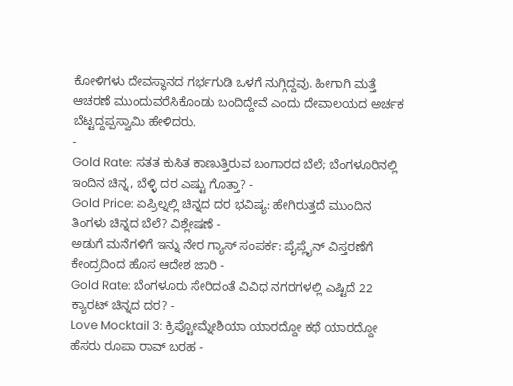ಕೋಳಿಗಳು ದೇವಸ್ಥಾನದ ಗರ್ಭಗುಡಿ ಒಳಗೆ ನುಗ್ಗಿದ್ದವು. ಹೀಗಾಗಿ ಮತ್ತೆ ಆಚರಣೆ ಮುಂದುವರೆಸಿಕೊಂಡು ಬಂದಿದ್ದೇವೆ ಎಂದು ದೇವಾಲಯದ ಅರ್ಚಕ ಬೆಟ್ಟದ್ದಪ್ಪಸ್ವಾಮಿ ಹೇಳಿದರು.
-
Gold Rate: ಸತತ ಕುಸಿತ ಕಾಣುತ್ತಿರುವ ಬಂಗಾರದ ಬೆಲೆ; ಬೆಂಗಳೂರಿನಲ್ಲಿ ಇಂದಿನ ಚಿನ್ನ, ಬೆಳ್ಳಿ ದರ ಎಷ್ಟು ಗೊತ್ತಾ? -
Gold Price: ಏಪ್ರಿಲ್ನಲ್ಲಿ ಚಿನ್ನದ ದರ ಭವಿಷ್ಯ: ಹೇಗಿರುತ್ತದೆ ಮುಂದಿನ ತಿಂಗಳು ಚಿನ್ನದ ಬೆಲೆ? ವಿಶ್ಲೇಷಣೆ -
ಅಡುಗೆ ಮನೆಗಳಿಗೆ ಇನ್ನು ನೇರ ಗ್ಯಾಸ್ ಸಂಪರ್ಕ: ಪೈಪ್ಲೈನ್ ವಿಸ್ತರಣೆಗೆ ಕೇಂದ್ರದಿಂದ ಹೊಸ ಆದೇಶ ಜಾರಿ -
Gold Rate: ಬೆಂಗಳೂರು ಸೇರಿದಂತೆ ವಿವಿಧ ನಗರಗಳಲ್ಲಿ ಎಷ್ಟಿದೆ 22 ಕ್ಯಾರಟ್ ಚಿನ್ನದ ದರ? -
Love Mocktail 3: ಕ್ರಿಪ್ಟೋಮ್ನೇಶಿಯಾ ಯಾರದ್ದೋ ಕಥೆ ಯಾರದ್ದೋ ಹೆಸರು ರೂಪಾ ರಾವ್ ಬರಹ -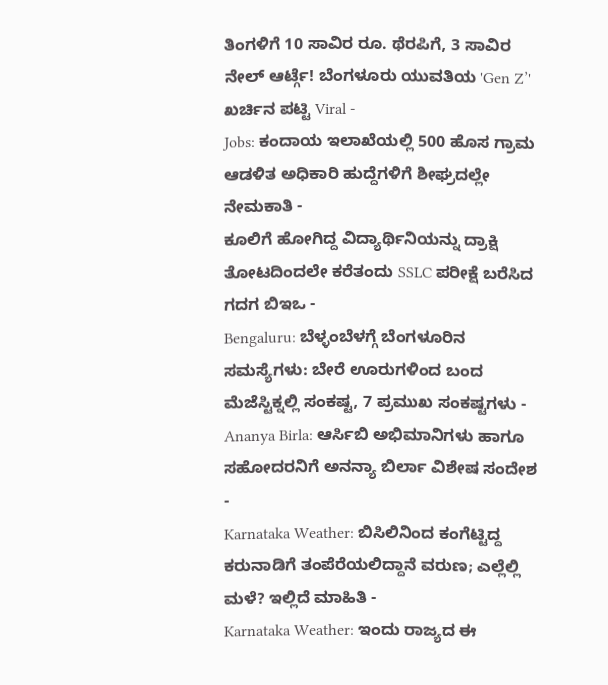ತಿಂಗಳಿಗೆ 10 ಸಾವಿರ ರೂ. ಥೆರಪಿಗೆ, 3 ಸಾವಿರ ನೇಲ್ ಆರ್ಟ್ಗೆ! ಬೆಂಗಳೂರು ಯುವತಿಯ 'Gen Z’' ಖರ್ಚಿನ ಪಟ್ಟಿ Viral -
Jobs: ಕಂದಾಯ ಇಲಾಖೆಯಲ್ಲಿ 500 ಹೊಸ ಗ್ರಾಮ ಆಡಳಿತ ಅಧಿಕಾರಿ ಹುದ್ದೆಗಳಿಗೆ ಶೀಘ್ರದಲ್ಲೇ ನೇಮಕಾತಿ -
ಕೂಲಿಗೆ ಹೋಗಿದ್ದ ವಿದ್ಯಾರ್ಥಿನಿಯನ್ನು ದ್ರಾಕ್ಷಿ ತೋಟದಿಂದಲೇ ಕರೆತಂದು SSLC ಪರೀಕ್ಷೆ ಬರೆಸಿದ ಗದಗ ಬಿಇಒ -
Bengaluru: ಬೆಳ್ಳಂಬೆಳಗ್ಗೆ ಬೆಂಗಳೂರಿನ ಸಮಸ್ಯೆಗಳು: ಬೇರೆ ಊರುಗಳಿಂದ ಬಂದ ಮೆಜೆಸ್ಟಿಕ್ನಲ್ಲಿ ಸಂಕಷ್ಟ, 7 ಪ್ರಮುಖ ಸಂಕಷ್ಟಗಳು -
Ananya Birla: ಆರ್ಸಿಬಿ ಅಭಿಮಾನಿಗಳು ಹಾಗೂ ಸಹೋದರನಿಗೆ ಅನನ್ಯಾ ಬಿರ್ಲಾ ವಿಶೇಷ ಸಂದೇಶ -
Karnataka Weather: ಬಿಸಿಲಿನಿಂದ ಕಂಗೆಟ್ಟಿದ್ದ ಕರುನಾಡಿಗೆ ತಂಪೆರೆಯಲಿದ್ದಾನೆ ವರುಣ; ಎಲ್ಲೆಲ್ಲಿ ಮಳೆ? ಇಲ್ಲಿದೆ ಮಾಹಿತಿ -
Karnataka Weather: ಇಂದು ರಾಜ್ಯದ ಈ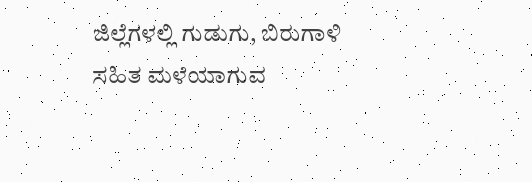ಜಿಲ್ಲೆಗಳಲ್ಲಿ ಗುಡುಗು, ಬಿರುಗಾಳಿ ಸಹಿತ ಮಳೆಯಾಗುವ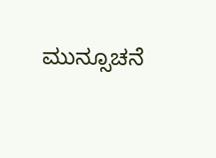ಮುನ್ಸೂಚನೆ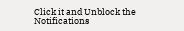Click it and Unblock the Notifications